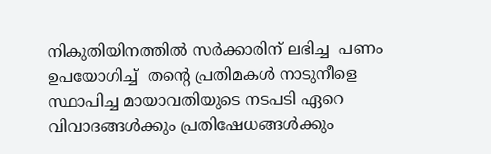നികുതിയിനത്തില്‍ സര്‍ക്കാരിന് ലഭിച്ച  പണം ഉപയോഗിച്ച്  തന്റെ പ്രതിമകള്‍ നാടുനീളെ സ്ഥാപിച്ച മായാവതിയുടെ നടപടി ഏറെ വിവാദങ്ങള്‍ക്കും പ്രതിഷേധങ്ങള്‍ക്കും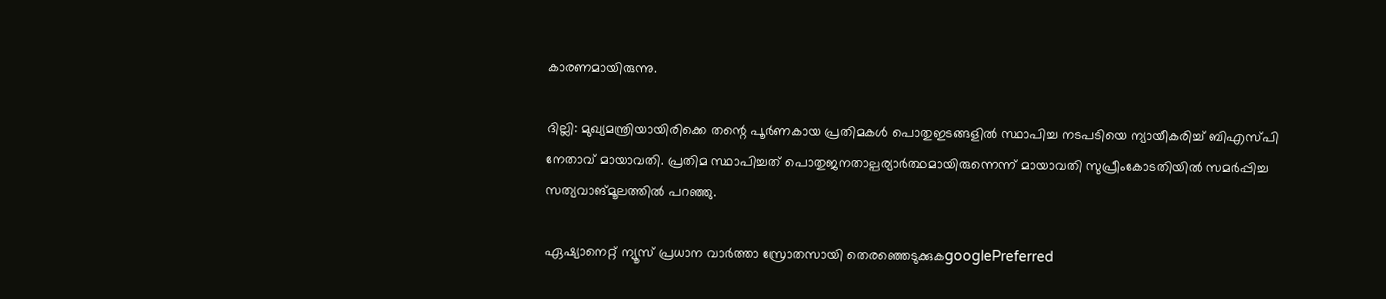കാരണമായിരുന്നു.

ദില്ലി: മുഖ്യമന്ത്രിയായിരിക്കെ തന്റെ പൂര്‍ണകായ പ്രതിമകള്‍ പൊതുഇടങ്ങളില്‍ സ്ഥാപിച്ച നടപടിയെ ന്യായീകരിച്ച് ബിഎസ്പി നേതാവ് മായാവതി. പ്രതിമ സ്ഥാപിച്ചത് പൊതുജനതാല്പര്യാര്‍ത്ഥമായിരുന്നെന്ന് മായാവതി സുപ്രീംകോടതിയില്‍ സമര്‍പ്പിച്ച സത്യവാങ്മൂലത്തില്‍ പറഞ്ഞു.

ഏഷ്യാനെറ്റ് ന്യൂസ് പ്രധാന വാർത്താ സ്രോതസായി തെരഞ്ഞെടുക്കുകgooglePreferred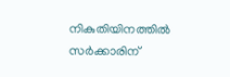നികുതിയിനത്തില്‍ സര്‍ക്കാരിന്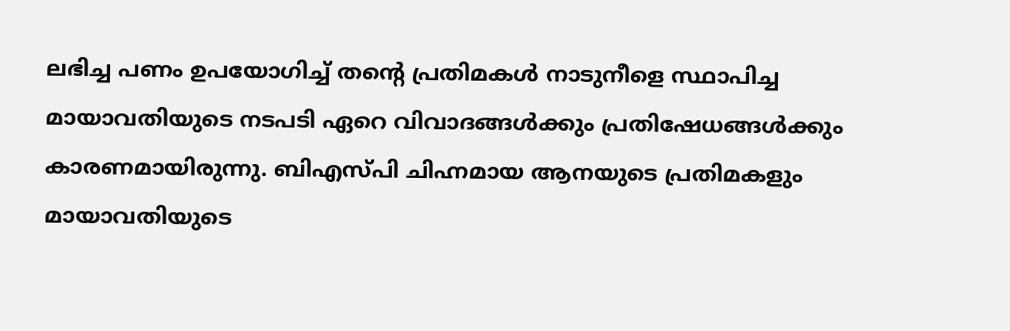ലഭിച്ച പണം ഉപയോഗിച്ച് തന്റെ പ്രതിമകള്‍ നാടുനീളെ സ്ഥാപിച്ച മായാവതിയുടെ നടപടി ഏറെ വിവാദങ്ങള്‍ക്കും പ്രതിഷേധങ്ങള്‍ക്കും കാരണമായിരുന്നു. ബിഎസ്പി ചിഹ്നമായ ആനയുടെ പ്രതിമകളും മായാവതിയുടെ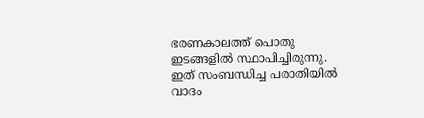ഭരണകാലത്ത് പൊതു ഇടങ്ങളില്‍ സ്ഥാപിച്ചിരുന്നു. ഇത് സംബന്ധിച്ച പരാതിയില്‍ വാദം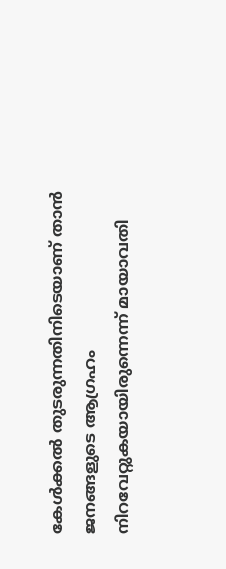കേള്‍ക്കല്‍ തുടരുന്നതിനിടെയാണ് താന്‍ ജനങ്ങളുടെ ആഗ്രഹം നിറവേറ്റുകയായിരുന്നെന്ന് മായാവതി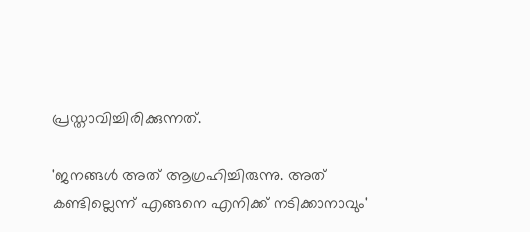പ്രസ്താവിച്ചിരിക്കുന്നത്.

'ജനങ്ങള്‍ അത് ആഗ്രഹിച്ചിരുന്നു. അത് കണ്ടില്ലെന്ന് എങ്ങനെ എനിക്ക് നടിക്കാനാവും'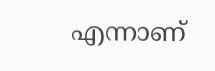എന്നാണ്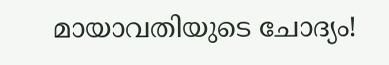മായാവതിയുടെ ചോദ്യം!